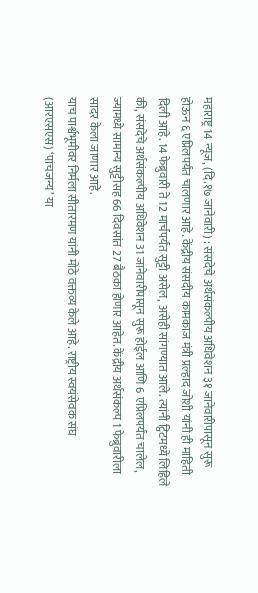महाराष्ट्र 14 न्यूज, (दि.१७ जानेवारी) : संसदेचे अर्थसंकल्पीय अधिवेशन ३१ जानेवारीपासून सुरू होऊन ६ एप्रिलपर्यंत चालणार आहे. केंद्रीय संसदीय कामकाज मंत्री प्रल्हाद जोशी यांनी ही माहिती दिली आहे. 14 फेब्रुवारी ते 12 मार्चपर्यंत सुट्टी असेल, असेही सांगण्यात आले. त्यांनी ट्विटमध्ये लिहिले की, संसदेचे अर्थसंकल्पीय अधिवेशन 31 जानेवारीपासून सुरू होईल आणि 6 एप्रिलपर्यंत चालेल, ज्यामध्ये सामान्य सुट्टीसह 66 दिवसांत 27 बैठका होणार आहेत. केंद्रीय अर्थसंकल्प 1 फेब्रुवारीला सादर केला जाणार आहे.
याच पार्श्वभूमीवर निर्मला सीतारमण यांनी मोठे वक्तव्य केले आहे. राष्ट्रीय स्वयंसेवक संघ (आरएसएस) ‘पांचजन्य’ या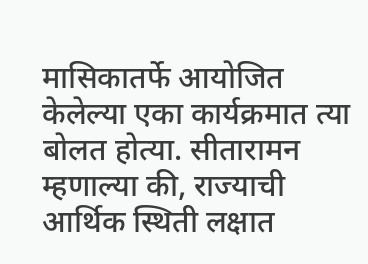मासिकातर्फे आयोजित केलेल्या एका कार्यक्रमात त्या बोलत होत्या. सीतारामन म्हणाल्या की, राज्याची आर्थिक स्थिती लक्षात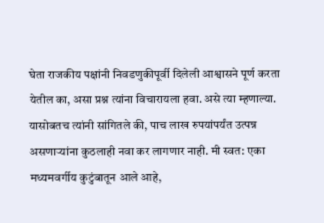घेता राजकीय पक्षांनी निवडणुकीपूर्वी दिलेली आश्वासने पूर्ण करता येतील का, असा प्रश्न त्यांना विचारायला हवा. असे त्या म्हणाल्या.
यासोबतच त्यांनी सांगितले की, पाच लाख रुपयांपर्यंत उत्पन्न असणाऱ्यांना कुठलाही नवा कर लागणार नाही. मी स्वत: एका मध्यमवर्गीय कुटुंबातून आले आहे,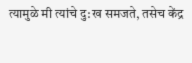त्यामुळे मी त्यांचे दु:ख समजते, तसेच केंद्र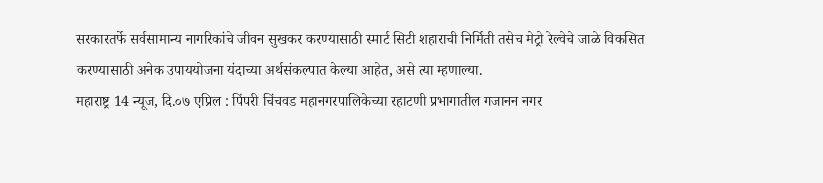सरकारतर्फे सर्वसामान्य नागरिकांचे जीवन सुखकर करण्यासाठी स्मार्ट सिटी शहाराची निर्मिती तसेच मेट्रो रेल्वेचे जाळे विकसित करण्यासाठी अनेक उपाययोजना यंदाच्या अर्थसंकल्पात केल्या आहेत, असे त्या म्हणाल्या.
महाराष्ट्र 14 न्यूज, दि.०७ एप्रिल : पिंपरी चिंचवड महानगरपालिकेच्या रहाटणी प्रभागातील गजानन नगर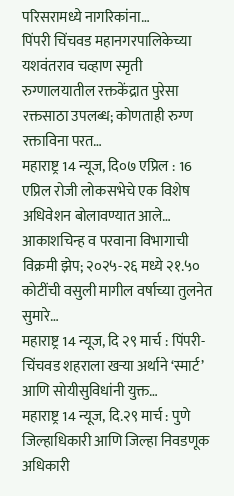परिसरामध्ये नागरिकांना…
पिंपरी चिंचवड महानगरपालिकेच्या यशवंतराव चव्हाण स्मृती रुग्णालयातील रक्तकेंद्रात पुरेसा रक्तसाठा उपलब्ध; कोणताही रुग्ण रक्ताविना परत…
महाराष्ट्र 14 न्यूज, दि०७ एप्रिल : 16 एप्रिल रोजी लोकसभेचे एक विशेष अधिवेशन बोलावण्यात आले…
आकाशचिन्ह व परवाना विभागाची विक्रमी झेप; २०२५-२६ मध्ये २१.५० कोटींची वसुली मागील वर्षाच्या तुलनेत सुमारे…
महाराष्ट्र 14 न्यूज, दि २९ मार्च : पिंपरी-चिंचवड शहराला खऱ्या अर्थाने ‘स्मार्ट’ आणि सोयीसुविधांनी युक्त…
महाराष्ट्र 14 न्यूज, दि.२९ मार्च : पुणे जिल्हाधिकारी आणि जिल्हा निवडणूक अधिकारी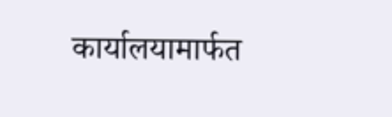कार्यालयामार्फत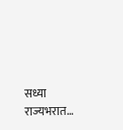सध्या राज्यभरात…